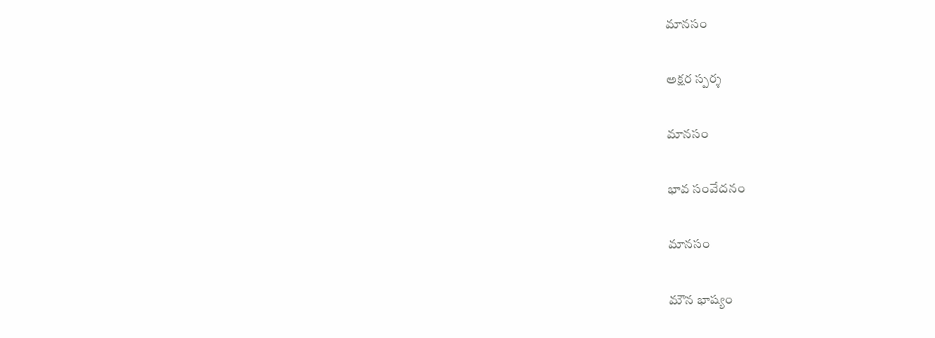మానసం

అక్షర స్పర్శ

మానసం

భావ సంవేదనం

మానసం

మౌన భాష్యం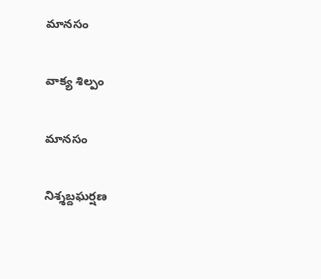మానసం

వాక్య శిల్పం

మానసం

నిశ్శబ్దఘర్షణ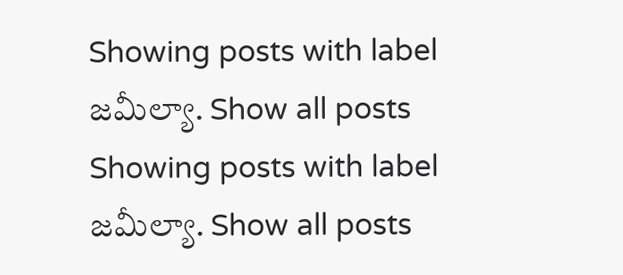Showing posts with label జమీల్యా. Show all posts
Showing posts with label జమీల్యా. Show all posts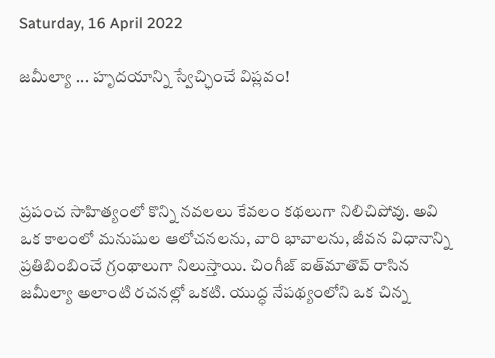Saturday, 16 April 2022

జమీల్యా ... హృదయాన్ని స్వేచ్ఛించే విప్లవం!




ప్రపంచ సాహిత్యంలో కొన్ని నవలలు కేవలం కథలుగా నిలిచిపోవు. అవి ఒక కాలంలో మనుషుల ఆలోచనలను, వారి భావాలను, జీవన విధానాన్ని ప్రతిబింబించే గ్రంథాలుగా నిలుస్తాయి. చింగీజ్ ఐత్‌మాతొవ్ రాసిన జమీల్యా అలాంటి రచనల్లో ఒకటి. యుద్ధ నేపథ్యంలోని ఒక చిన్న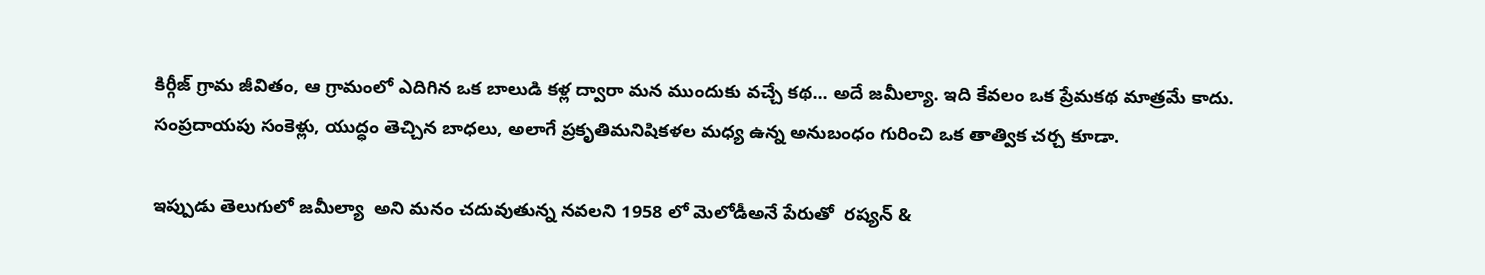కిర్గీజ్ గ్రామ జీవితం, ఆ గ్రామంలో ఎదిగిన ఒక బాలుడి కళ్ల ద్వారా మన ముందుకు వచ్చే కథ... అదే జమీల్యా. ఇది కేవలం ఒక ప్రేమకథ మాత్రమే కాదు. సంప్రదాయపు సంకెళ్లు, యుద్ధం తెచ్చిన బాధలు, అలాగే ప్రకృతిమనిషికళల మధ్య ఉన్న అనుబంధం గురించి ఒక తాత్విక చర్చ కూడా.

ఇప్పుడు తెలుగులో జమీల్యా  అని మనం చదువుతున్న నవలని 1958 లో మెలోడీఅనే పేరుతో  రష్యన్ &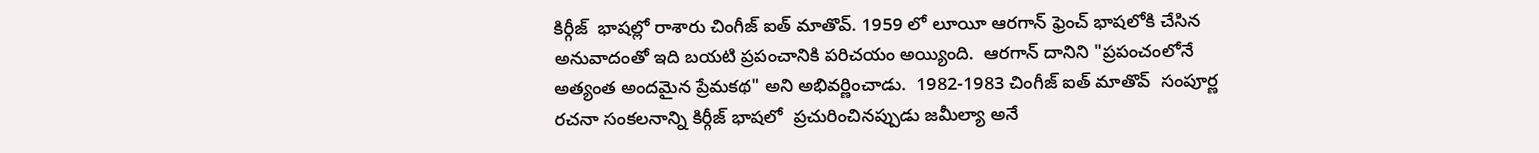కిర్గీజ్  భాషల్లో రాశారు చింగీజ్ ఐత్ మాతొవ్. 1959 లో లూయీ ఆరగాన్ ఫ్రెంచ్ భాషలోకి చేసిన అనువాదంతో ఇది బయటి ప్రపంచానికి పరిచయం అయ్యింది.  ఆరగాన్ దానిని "ప్రపంచంలోనే అత్యంత అందమైన ప్రేమకథ" అని అభివర్ణించాడు.  1982-1983 చింగీజ్ ఐత్ మాతొవ్  సంపూర్ణ రచనా సంకలనాన్ని కిర్గీజ్ భాషలో  ప్రచురించినప్పుడు జమీల్యా అనే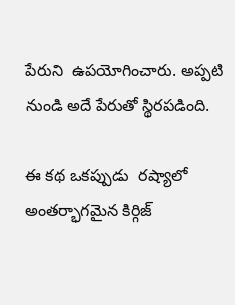పేరుని  ఉపయోగించారు. అప్పటి నుండి అదే పేరుతో స్థిరపడింది.

ఈ కథ ఒకప్పుడు  రష్యాలో  అంతర్భాగమైన కిర్గిజ్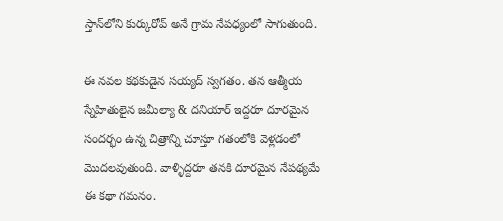స్తాన్‌లోని కుర్కురోవ్ అనే గ్రామ నేపధ్యంలో సాగుతుంది.

ఈ నవల కథకుడైన సయ్యద్ స్వగతం. తన ఆత్మీయ స్నేహితులైన జమీల్యా & దనియార్ ఇద్దరూ దూరమైన సందర్భం ఉన్న చిత్రాన్ని చూస్తూ గతంలోకి వెళ్లడంలో మొదలవుతుంది. వాళ్ళిద్దరూ తనకి దూరమైన నేపథ్యమే ఈ కథా గమనం.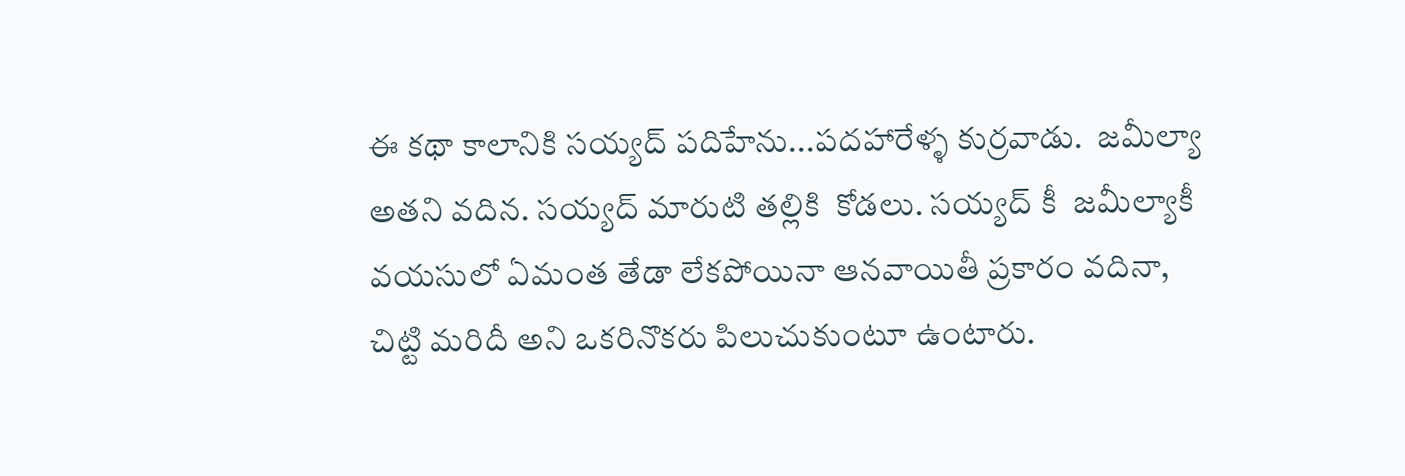ఈ కథా కాలానికి సయ్యద్ పదిహేను...పదహారేళ్ళ కుర్రవాడు.  జమీల్యా అతని వదిన. సయ్యద్ మారుటి తల్లికి  కోడలు. సయ్యద్ కీ  జమీల్యాకీ వయసులో ఏమంత తేడా లేకపోయినా ఆనవాయితీ ప్రకారం వదినా, చిట్టి మరిదీ అని ఒకరినొకరు పిలుచుకుంటూ ఉంటారు.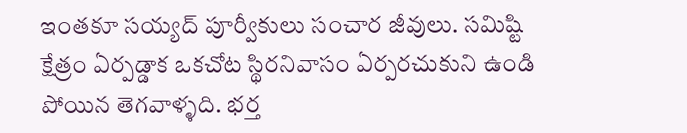ఇంతకూ సయ్యద్ పూర్వీకులు సంచార జీవులు. సమిష్టి క్షేత్రం ఏర్పడ్డాక ఒకచోట స్థిరనివాసం ఏర్పరచుకుని ఉండి పోయిన తెగవాళ్ళది. భర్త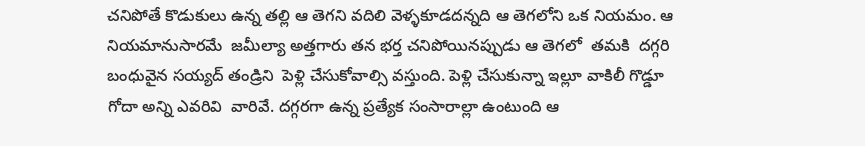చనిపోతే కొడుకులు ఉన్న తల్లి ఆ తెగని వదిలి వెళ్ళకూడదన్నది ఆ తెగలోని ఒక నియమం. ఆ నియమానుసారమే  జమీల్యా అత్తగారు తన భర్త చనిపోయినప్పుడు ఆ తెగలో  తమకి  దగ్గరి బంధువైన సయ్యద్ తండ్రిని  పెళ్లి చేసుకోవాల్సి వస్తుంది. పెళ్లి చేసుకున్నా ఇల్లూ వాకిలీ గొడ్డూ గోదా అన్ని ఎవరివి  వారివే. దగ్గరగా ఉన్న ప్రత్యేక సంసారాల్లా ఉంటుంది ఆ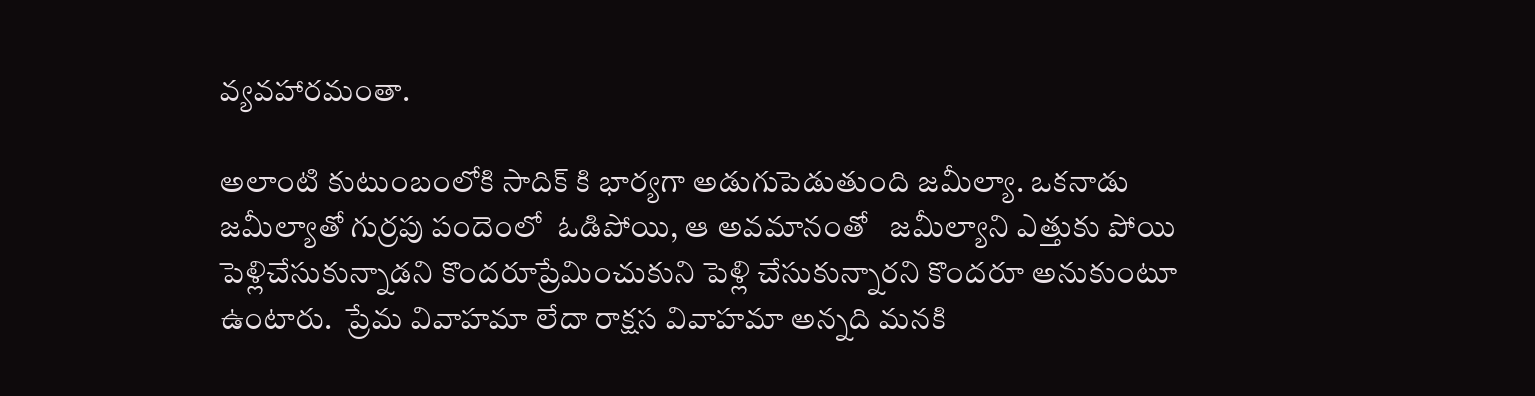వ్యవహారమంతా.

అలాంటి కుటుంబంలోకి సాదిక్ కి భార్యగా అడుగుపెడుతుంది జమీల్యా. ఒకనాడు జమీల్యాతో గుర్రపు పందెంలో  ఓడిపోయి, ఆ అవమానంతో   జమీల్యాని ఎత్తుకు పోయి పెళ్లిచేసుకున్నాడని కొందరూప్రేమించుకుని పెళ్లి చేసుకున్నారని కొందరూ అనుకుంటూ ఉంటారు.  ప్రేమ వివాహమా లేదా రాక్షస వివాహమా అన్నది మనకి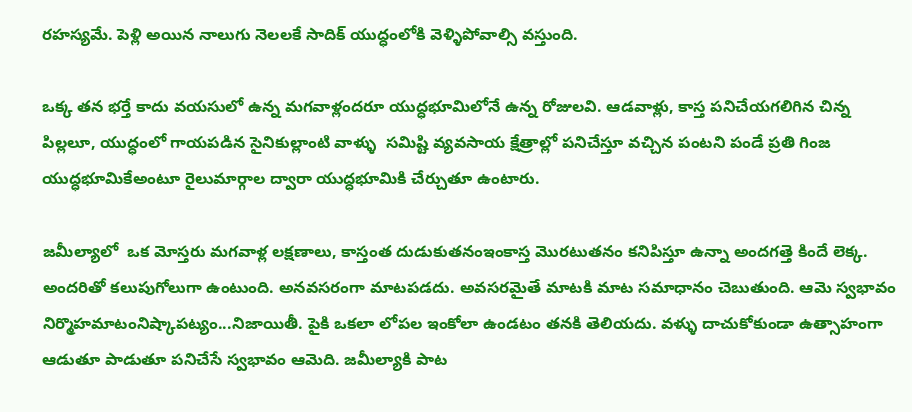రహస్యమే. పెళ్లి అయిన నాలుగు నెలలకే సాదిక్ యుద్ధంలోకి వెళ్ళిపోవాల్సి వస్తుంది.

ఒక్క తన భర్తే కాదు వయసులో ఉన్న మగవాళ్లందరూ యుద్ధభూమిలోనే ఉన్న రోజులవి. ఆడవాళ్లు, కాస్త పనిచేయగలిగిన చిన్న పిల్లలూ, యుద్ధంలో గాయపడిన సైనికుల్లాంటి వాళ్ళు  సమిష్టి వ్యవసాయ క్షేత్రాల్లో పనిచేస్తూ వచ్చిన పంటని పండే ప్రతి గింజ యుద్ధభూమికేఅంటూ రైలుమార్గాల ద్వారా యుద్ధభూమికి చేర్చుతూ ఉంటారు.

జమీల్యాలో  ఒక మోస్తరు మగవాళ్ల లక్షణాలు, కాస్తంత దుడుకుతనంఇంకాస్త మొరటుతనం కనిపిస్తూ ఉన్నా అందగత్తె కిందే లెక్క. అందరితో కలుపుగోలుగా ఉంటుంది. అనవసరంగా మాటపడదు. అవసరమైతే మాటకి మాట సమాధానం చెబుతుంది. ఆమె స్వభావం నిర్మొహమాటంనిష్కాపట్యం...నిజాయితీ. పైకి ఒకలా లోపల ఇంకోలా ఉండటం తనకి తెలియదు. వళ్ళు దాచుకోకుండా ఉత్సాహంగా ఆడుతూ పాడుతూ పనిచేసే స్వభావం ఆమెది. జమీల్యాకి పాట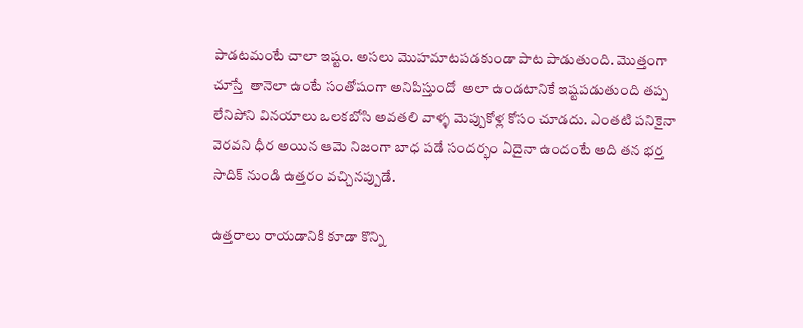పాడటమంటే చాలా ఇష్టం. అసలు మొహమాటపడకుండా పాట పాడుతుంది. మొత్తంగా చూస్తే  తానెలా ఉంటే సంతోషంగా అనిపిస్తుందో  అలా ఉండటానికే ఇష్టపడుతుంది తప్ప లేనిపోని వినయాలు ఒలకబోసి అవతలి వాళ్ళ మెప్పుకోళ్ల కోసం చూడదు. ఎంతటి పనికైనా  వెరవని ధీర అయిన ఆమె నిజంగా బాధ పడే సందర్భం ఏదైనా ఉందంటే అది తన భర్త సాదిక్ నుండి ఉత్తరం వచ్చినప్పుడే.

ఉత్తరాలు రాయడానికి కూడా కొన్ని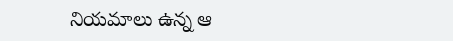నియమాలు ఉన్న ఆ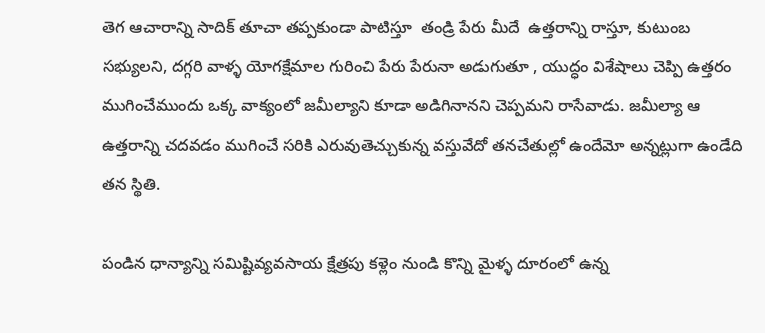తెగ ఆచారాన్ని సాదిక్ తూచా తప్పకుండా పాటిస్తూ  తండ్రి పేరు మీదే  ఉత్తరాన్ని రాస్తూ, కుటుంబ సభ్యులని, దగ్గరి వాళ్ళ యోగక్షేమాల గురించి పేరు పేరునా అడుగుతూ , యుద్ధం విశేషాలు చెప్పి ఉత్తరం ముగించేముందు ఒక్క వాక్యంలో జమీల్యాని కూడా అడిగినానని చెప్పమని రాసేవాడు. జమీల్యా ఆ ఉత్తరాన్ని చదవడం ముగించే సరికి ఎరువుతెచ్చుకున్న వస్తువేదో తనచేతుల్లో ఉందేమో అన్నట్లుగా ఉండేది తన స్థితి.

పండిన ధాన్యాన్ని సమిష్టివ్యవసాయ క్షేత్రపు కళ్లెం నుండి కొన్ని మైళ్ళ దూరంలో ఉన్న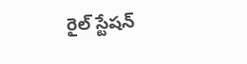రైల్ స్టేషన్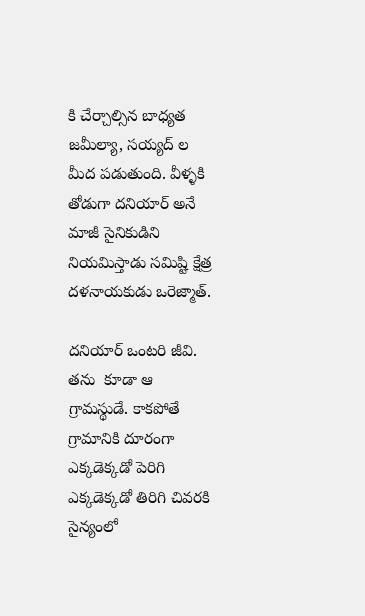కి చేర్చాల్సిన బాధ్యత జమీల్యా, సయ్యద్ ల మీద పడుతుంది. వీళ్ళకి తోడుగా దనియార్ అనే మాజీ సైనికుడిని నియమిస్తాడు సమిష్టి క్షేత్ర దళనాయకుడు ఒరెజ్మాత్.

దనియార్ ఒంటరి జీవి.  తను  కూడా ఆ గ్రామస్థుడే. కాకపోతే గ్రామానికి దూరంగా  ఎక్కడెక్కడో పెరిగి ఎక్కడెక్కడో తిరిగి చివరకి సైన్యంలో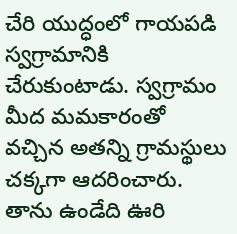చేరి యుద్ధంలో గాయపడి స్వగ్రామానికి చేరుకుంటాడు. స్వగ్రామం మీద మమకారంతో వచ్చిన అతన్ని గ్రామస్థులు చక్కగా ఆదరించారు. తాను ఉండేది ఊరి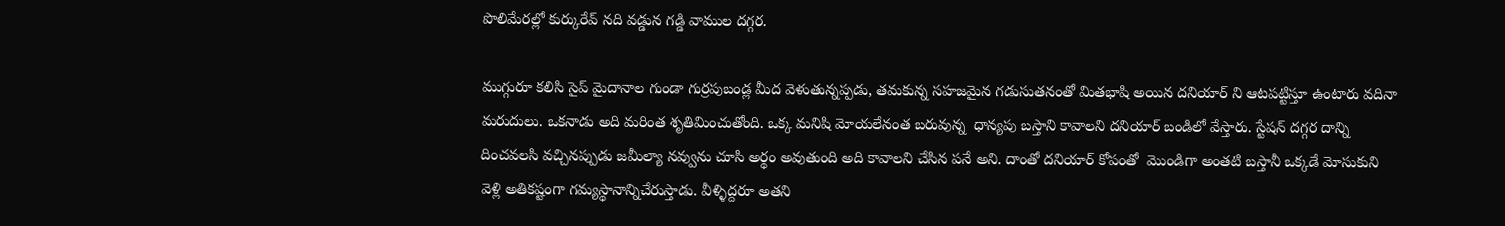పొలిమేరల్లో కుర్కురేవ్ నది వడ్డున గడ్డి వాముల దగ్గర.

ముగ్గురూ కలిసి సైప్ మైదానాల గుండా గుర్రపుబండ్ల మీద వెళుతున్నప్పడు, తమకున్న సహజమైన గడుసుతనంతో మితభాషి అయిన దనియార్ ని ఆటపట్టిస్తూ ఉంటారు వదినా మరుదులు. ఒకనాడు అది మరింత శృతిమించుతోంది. ఒక్క మనిషి మోయలేనంత బరువున్న  ధాన్యపు బస్తాని కావాలని దనియార్ బండిలో వేస్తారు. స్టేషన్ దగ్గర దాన్ని దించవలసి వచ్చినప్పుడు జమీల్యా నవ్వును చూసి అర్థం అవుతుంది అది కావాలని చేసిన పనే అని. దాంతో దనియార్ కోపంతో  మొండిగా అంతటి బస్తానీ ఒక్కడే మోసుకుని వెళ్లి అతికష్టంగా గమ్యస్థానాన్నిచేరుస్తాడు. వీళ్ళిద్దరూ అతని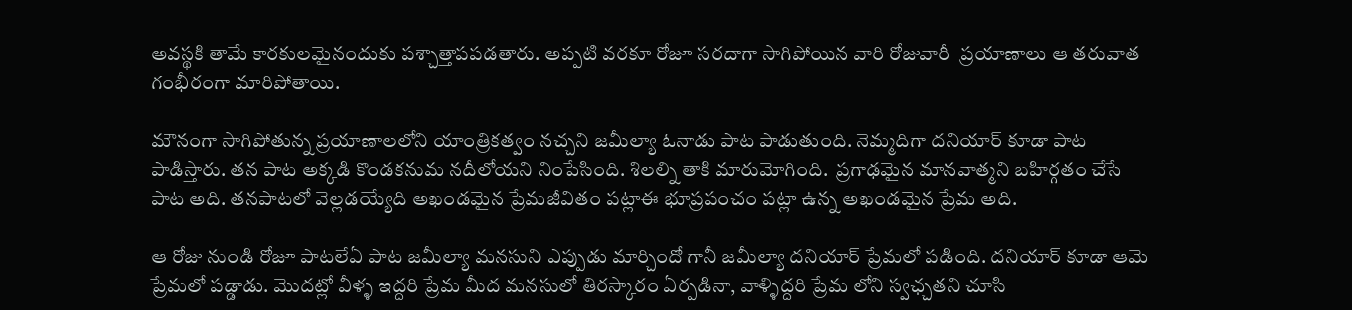అవస్థకి తామే కారకులమైనందుకు పశ్చాత్తాపపడతారు. అప్పటి వరకూ రోజూ సరదాగా సాగిపోయిన వారి రోజువారీ  ప్రయాణాలు ఆ తరువాత గంభీరంగా మారిపోతాయి.

మౌనంగా సాగిపోతున్న ప్రయాణాలలోని యాంత్రికత్వం నచ్చని జమీల్యా ఓనాడు పాట పాడుతుంది. నెమ్మదిగా దనియార్ కూడా పాట పాడిస్తారు. తన పాట అక్కడి కొండకనుమ నదీలోయని నింపేసింది. శిలల్ని తాకి మారుమోగింది.  ప్రగాఢమైన మానవాత్మని బహిర్గతం చేసే పాట అది. తనపాటలో వెల్లడయ్యేది అఖండమైన ప్రేమజీవితం పట్లాఈ భూప్రపంచం పట్లా ఉన్న అఖండమైన ప్రేమ అది.

ఆ రోజు నుండి రోజూ పాటలేఏ పాట జమీల్యా మనసుని ఎప్పుడు మార్చిందో గానీ జమీల్యా దనియార్ ప్రేమలో పడింది. దనియార్ కూడా ఆమె ప్రేమలో పడ్డాడు. మొదట్లో వీళ్ళ ఇద్దరి ప్రేమ మీద మనసులో తిరస్కారం ఏర్పడినా, వాళ్ళిద్దరి ప్రేమ లోని స్వఛ్చతని చూసి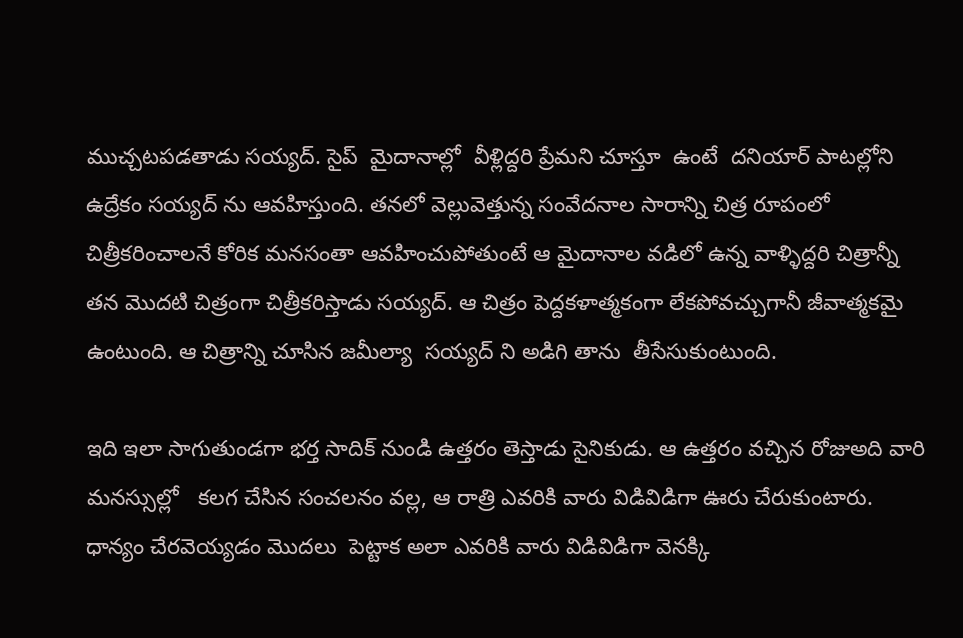ముచ్చటపడతాడు సయ్యద్. సైప్  మైదానాల్లో  వీళ్లిద్దరి ప్రేమని చూస్తూ  ఉంటే  దనియార్ పాటల్లోని ఉద్రేకం సయ్యద్ ను ఆవహిస్తుంది. తనలో వెల్లువెత్తున్న సంవేదనాల సారాన్ని చిత్ర రూపంలో చిత్రీకరించాలనే కోరిక మనసంతా ఆవహించుపోతుంటే ఆ మైదానాల వడిలో ఉన్న వాళ్ళిద్దరి చిత్రాన్నీ  తన మొదటి చిత్రంగా చిత్రీకరిస్తాడు సయ్యద్. ఆ చిత్రం పెద్దకళాత్మకంగా లేకపోవచ్చుగానీ జీవాత్మకమై ఉంటుంది. ఆ చిత్రాన్ని చూసిన జమీల్యా  సయ్యద్ ని అడిగి తాను  తీసేసుకుంటుంది.

ఇది ఇలా సాగుతుండగా భర్త సాదిక్ నుండి ఉత్తరం తెస్తాడు సైనికుడు. ఆ ఉత్తరం వచ్చిన రోజుఅది వారి మనస్సుల్లో   కలగ చేసిన సంచలనం వల్ల, ఆ రాత్రి ఎవరికి వారు విడివిడిగా ఊరు చేరుకుంటారు. ధాన్యం చేరవెయ్యడం మొదలు  పెట్టాక అలా ఎవరికి వారు విడివిడిగా వెనక్కి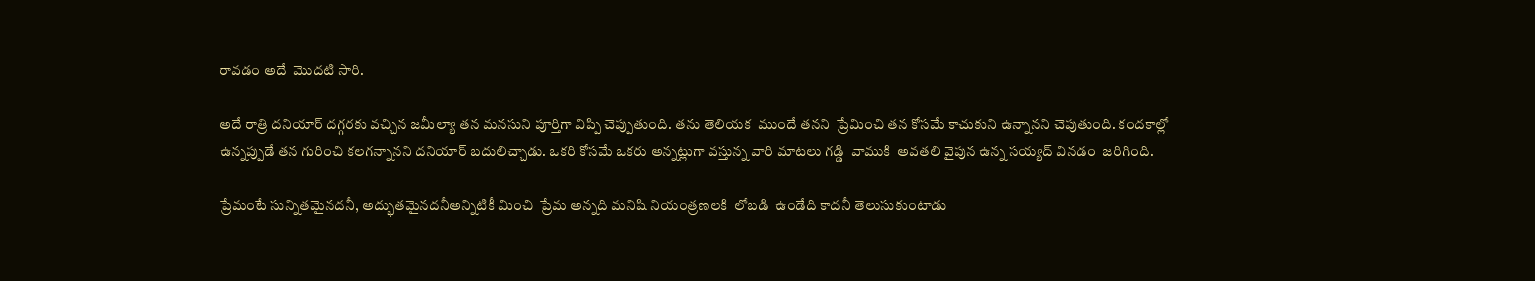రావడం అదే  మొదటి సారి.

అదే రాత్రి దనియార్ దగ్గరకు వచ్చిన జమీల్యా తన మనసుని పూర్తిగా విప్పి చెప్పుతుంది. తను తెలియక  ముందే తనని  ప్రేమించి తన కోసమే కాచుకుని ఉన్నానని చెపుతుంది. కందకాల్లో ఉన్నప్పుడే తన గురించి కలగన్నానని దనియార్ బదులిచ్చాడు. ఒకరి కోసమే ఒకరు అన్నట్లుగా వస్తున్న వారి మాటలు గడ్డి  వాముకి  అవతలి వైపున ఉన్న సయ్యద్ వినడం  జరిగింది.

ప్రేమంటే సున్నితమైనదనీ, అద్భుతమైనదనీఅన్నిటికీ మించి  ప్రేమ అన్నది మనిషి నియంత్రణలకి  లోబడి  ఉండేది కాదనీ తెలుసుకుంటాడు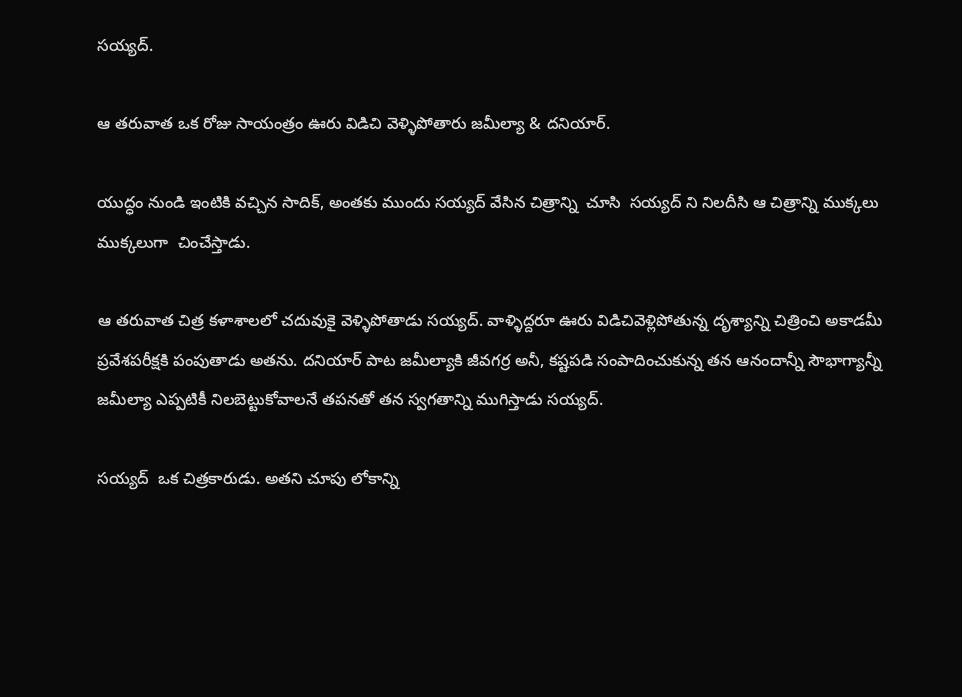సయ్యద్.

ఆ తరువాత ఒక రోజు సాయంత్రం ఊరు విడిచి వెళ్ళిపోతారు జమీల్యా & దనియార్.

యుద్ధం నుండి ఇంటికి వచ్చిన సాదిక్, అంతకు ముందు సయ్యద్ వేసిన చిత్రాన్ని  చూసి  సయ్యద్ ని నిలదీసి ఆ చిత్రాన్ని ముక్కలు ముక్కలుగా  చించేస్తాడు.

ఆ తరువాత చిత్ర కళాశాలలో చదువుకై వెళ్ళిపోతాడు సయ్యద్. వాళ్ళిద్దరూ ఊరు విడిచివెళ్లిపోతున్న దృశ్యాన్ని చిత్రించి అకాడమీ ప్రవేశపరీక్షకి పంపుతాడు అతను. దనియార్ పాట జమీల్యాకి జీవగర్ర అనీ, కష్టపడి సంపాదించుకున్న తన ఆనందాన్నీ సౌభాగ్యాన్నీ జమీల్యా ఎప్పటికీ నిలబెట్టుకోవాలనే తపనతో తన స్వగతాన్ని ముగిస్తాడు సయ్యద్.

సయ్యద్  ఒక చిత్రకారుడు. అతని చూపు లోకాన్ని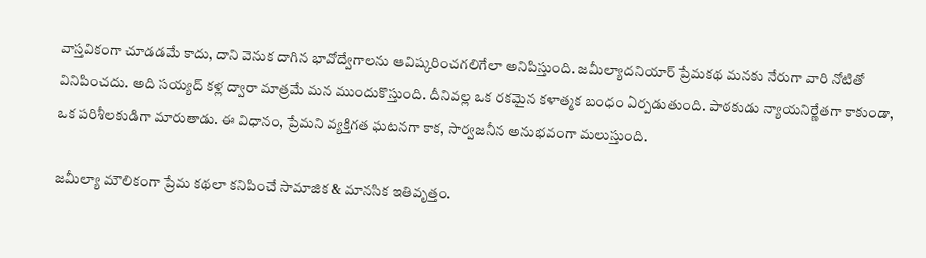వాస్తవికంగా చూడడమే కాదు, దాని వెనుక దాగిన భావోద్వేగాలను ఆవిష్కరించగలిగేలా అనిపిస్తుంది. జమీల్యాదనియార్ ప్రేమకథ మనకు నేరుగా వారి నోటితో వినిపించదు. అది సయ్యద్ కళ్ల ద్వారా మాత్రమే మన ముందుకొస్తుంది. దీనివల్ల ఒక రకమైన కళాత్మక బంధం ఏర్పడుతుంది. పాఠకుడు న్యాయనిర్ణేతగా కాకుండా, ఒక పరిశీలకుడిగా మారుతాడు. ఈ విధానం, ప్రేమని వ్యక్తిగత ఘటనగా కాక, సార్వజనీన అనుభవంగా మలుస్తుంది.

జమీల్యా మౌలికంగా ప్రేమ కథలా కనిపించే సామాజిక & మానసిక ఇతివృత్తం.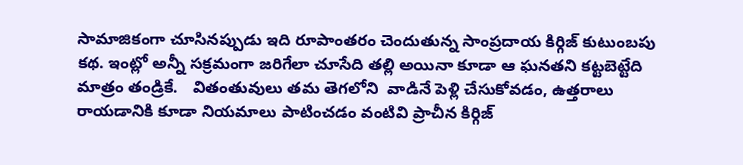సామాజికంగా చూసినప్పుడు ఇది రూపాంతరం చెందుతున్న సాంప్రదాయ కిర్గిజ్ కుటుంబపు కథ. ఇంట్లో అన్నీ సక్రమంగా జరిగేలా చూసేది తల్లి అయినా కూడా ఆ ఘనతని కట్టబెట్టేది మాత్రం తండ్రికే.   వితంతువులు తమ తెగలోని  వాడినే పెళ్లి చేసుకోవడం, ఉత్తరాలు రాయడానికి కూడా నియమాలు పాటించడం వంటివి ప్రాచీన కిర్గిజ్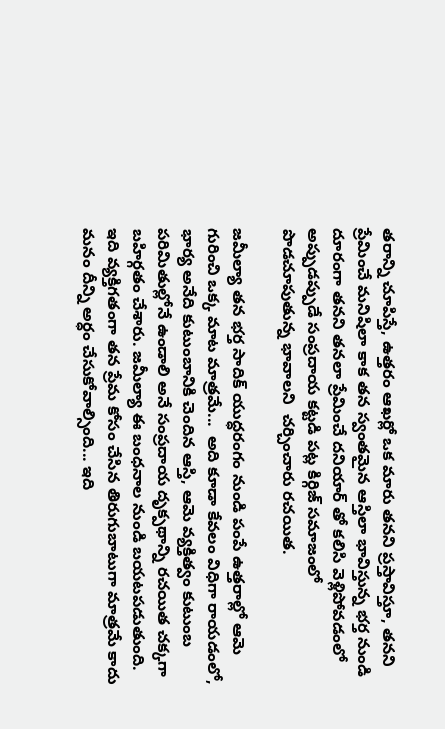తరాన్ని చూపిస్తే, ఉత్తరం ఆఖర్లో ఒక మారు తనని ప్రస్తావిస్తూ, తనని ప్రేమించే మనిషిలా కాక తన స్వంతమైన ఆస్తిలా భావిస్తున్న భర్త నుండి దూరంగా తనని తనలా ప్రేమించే దనియార్ తో కలిసి వెళ్లిపోవడంలో అప్పుడప్పుడే సంప్రదాయ కట్టడి పట్ల కిర్గిజ్ సమాజంలో పొడచూపుతున్న భావాలని  చర్చించారు రచయిత.

జమీల్యా తన భర్త సాదిక్ యుద్ధరంగం నుండి పంపే ఉత్తరాల్లో ఆమె గురించి ఒక్క మాట మాత్రమే...  అది కూడా కేవలం విధిగా రాయడంలో, భార్య అనేది కుటుంబానికి చెందిన ఆస్తి, ఆమె వ్యక్తిత్వం కుటుంబ పరిమితుల్లోనే ఉండాలి అనే సంప్రదాయ దృక్పథాన్ని రచయిత చక్కగా బహిర్గతం చేశారు. జమీల్యా ఈ బంధనాల నుండి బయటపడుతుంది. ఇది వ్యక్తిగతంగా తన ప్రేమ కోసం చేసిన తిరుగుబాటుగా మాత్రమే కాదు మనం దీన్ని అర్ధం చేసుకోవాల్సింది... ఇది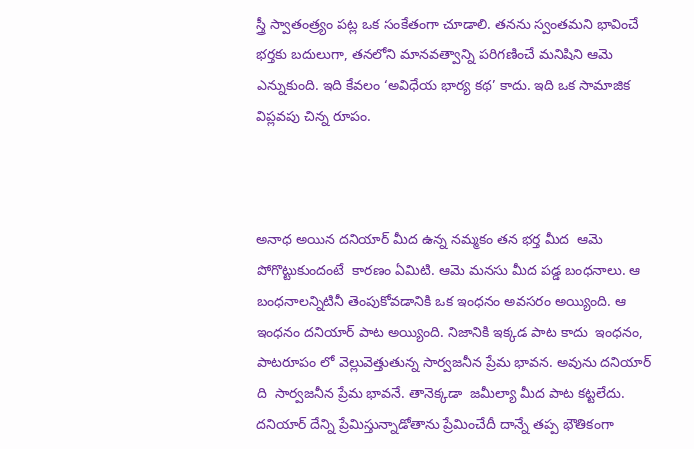స్త్రీ స్వాతంత్ర్యం పట్ల ఒక సంకేతంగా చూడాలి. తనను స్వంతమని భావించే భర్తకు బదులుగా, తనలోని మానవత్వాన్ని పరిగణించే మనిషిని ఆమె ఎన్నుకుంది. ఇది కేవలం ‘అవిధేయ భార్య కథ’ కాదు. ఇది ఒక సామాజిక విప్లవపు చిన్న రూపం.



అనాధ అయిన దనియార్ మీద ఉన్న నమ్మకం తన భర్త మీద  ఆమె పోగొట్టుకుందంటే  కారణం ఏమిటి. ఆమె మనసు మీద పడ్డ బంధనాలు. ఆ బంధనాలన్నిటినీ తెంపుకోవడానికి ఒక ఇంధనం అవసరం అయ్యింది. ఆ ఇంధనం దనియార్ పాట అయ్యింది. నిజానికి ఇక్కడ పాట కాదు  ఇంధనం, పాటరూపం లో వెల్లువెత్తుతున్న సార్వజనీన ప్రేమ భావన. అవును దనియార్ ది  సార్వజనీన ప్రేమ భావనే. తానెక్కడా  జమీల్యా మీద పాట కట్టలేదు.  దనియార్ దేన్ని ప్రేమిస్తున్నాడోతాను ప్రేమించేదీ దాన్నే తప్ప భౌతికంగా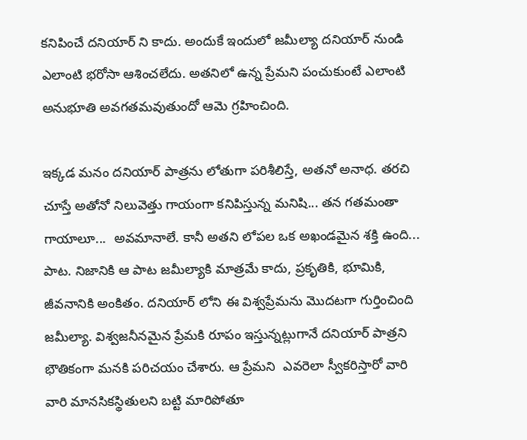కనిపించే దనియార్ ని కాదు. అందుకే ఇందులో జమీల్యా దనియార్ నుండి ఎలాంటి భరోసా ఆశించలేదు. అతనిలో ఉన్న ప్రేమని పంచుకుంటే ఎలాంటి అనుభూతి అవగతమవుతుందో ఆమె గ్రహించింది.

ఇక్కడ మనం దనియార్ పాత్రను లోతుగా పరిశీలిస్తే, అతనో అనాధ. తరచి చూస్తే అతోనో నిలువెత్తు గాయంగా కనిపిస్తున్న మనిషి... తన గతమంతా గాయాలూ...  అవమానాలే. కానీ అతని లోపల ఒక అఖండమైన శక్తి ఉంది... పాట. నిజానికి ఆ పాట జమీల్యాకి మాత్రమే కాదు, ప్రకృతికి, భూమికి, జీవనానికి అంకితం. దనియార్ లోని ఈ విశ్వప్రేమను మొదటగా గుర్తించింది జమీల్యా. విశ్వజనీనమైన ప్రేమకి రూపం ఇస్తున్నట్లుగానే దనియార్ పాత్రని భౌతికంగా మనకి పరిచయం చేశారు. ఆ ప్రేమని  ఎవరెలా స్వీకరిస్తారో వారి వారి మానసికస్థితులని బట్టి మారిపోతూ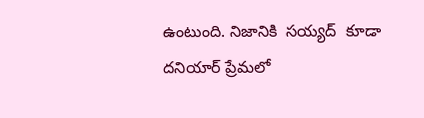ఉంటుంది. నిజానికి  సయ్యద్  కూడా దనియార్ ప్రేమలో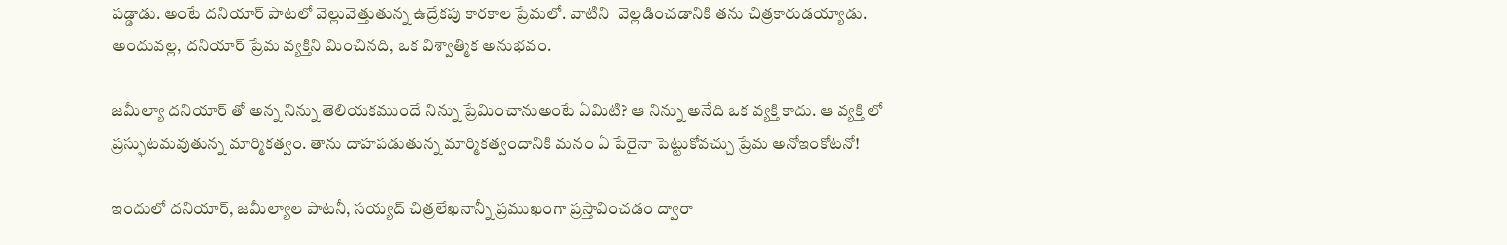పడ్డాడు. అంటే దనియార్ పాటలో వెల్లువెత్తుతున్న ఉద్రేకపు కారకాల ప్రేమలో. వాటిని  వెల్లడించడానికి తను చిత్రకారుడయ్యాడు. అందువల్ల, దనియార్ ప్రేమ వ్యక్తిని మించినది, ఒక విశ్వాత్మిక అనుభవం.

జమీల్యా దనియార్ తో అన్న నిన్ను తెలియకముందే నిన్ను ప్రేమించానుఅంటే ఏమిటి? ఆ నిన్ను అనేది ఒక వ్యక్తి కాదు. ఆ వ్యక్తి లో ప్రస్ఫుటమవుతున్న మార్మికత్వం. తాను దాహపడుతున్న మార్మికత్వందానికి మనం ఏ పేరైనా పెట్టుకోవచ్చు ప్రేమ అనోఇంకోటనో!

ఇందులో దనియార్, జమీల్యాల పాటనీ, సయ్యద్ చిత్రలేఖనాన్నీ ప్రముఖంగా ప్రస్తావించడం ద్వారా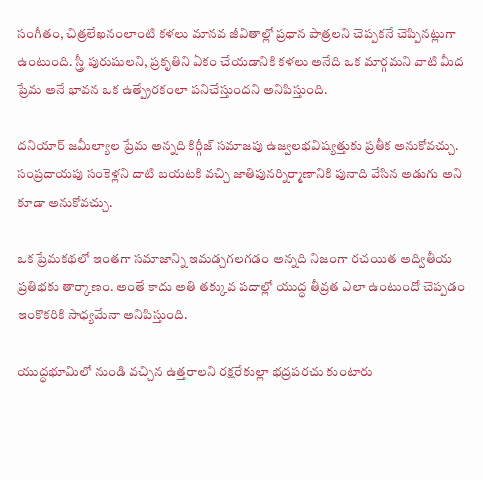సంగీతం, చిత్రలేఖనంలాంటి కళలు మానవ జీవితాల్లో ప్రధాన పాత్రలని చెప్పకనే చెప్పినట్లుగా ఉంటుంది. స్త్రీ పురుషులని, ప్రకృతిని ఏకం చేయడానికి కళలు అనేది ఒక మార్గమని వాటి మీద ప్రేమ అనే భావన ఒక ఉత్ప్రేరకంలా పనిచేస్తుందని అనిపిస్తుంది.

దనియార్ జమీల్యాల ప్రేమ అన్నది కిర్గీజ్ సమాజపు ఉజ్వలభవిష్యత్తుకు ప్రతీక అనుకోవచ్చు. సంప్రదాయపు సంకెళ్లని దాటి బయటకి వచ్చి జాతిపునర్నిర్మాణానికి పునాది వేసిన అడుగు అని కూడా అనుకోవచ్చు.

ఒక ప్రేమకథలో ఇంతగా సమాజాన్ని ఇమడ్చగలగడం అన్నది నిజంగా రచయిత అద్వితీయ ప్రతిభకు తార్కాణం. అంతే కాదు అతి తక్కువ పదాల్లో యుద్ధ తీవ్రత ఎలా ఉంటుందో చెప్పడం ఇంకొకరికి సాధ్యమేనా అనిపిస్తుంది.

యుద్ధభూమిలో నుండి వచ్చిన ఉత్తరాలని రక్షరేకుల్లా భద్రపరచు కుంటారు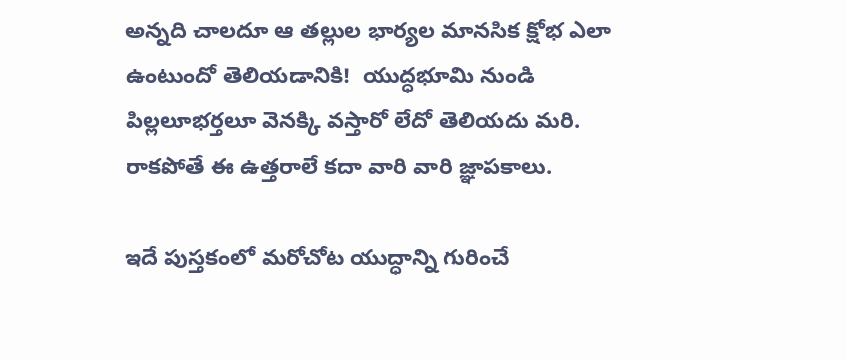అన్నది చాలదూ ఆ తల్లుల భార్యల మానసిక క్షోభ ఎలా ఉంటుందో తెలియడానికి!  యుద్ధభూమి నుండి పిల్లలూభర్తలూ వెనక్కి వస్తారో లేదో తెలియదు మరి. రాకపోతే ఈ ఉత్తరాలే కదా వారి వారి జ్ఞాపకాలు.

ఇదే పుస్తకంలో మరోచోట యుద్ధాన్ని గురించే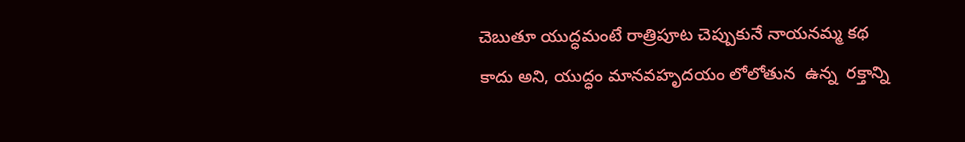చెబుతూ యుద్ధమంటే రాత్రిపూట చెప్పుకునే నాయనమ్మ కథ కాదు అని, యుద్ధం మానవహృదయం లోలోతున  ఉన్న  రక్తాన్ని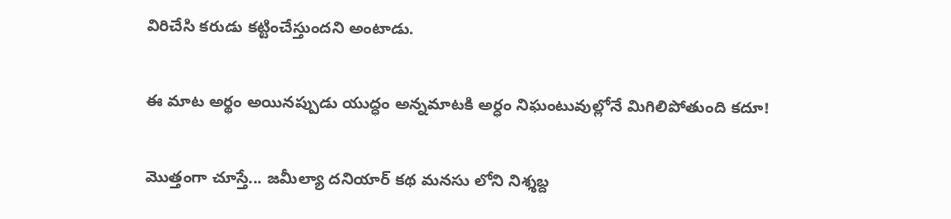విరిచేసి కరుడు కట్టించేస్తుందని అంటాడు.

ఈ మాట అర్థం అయినప్పుడు యుద్ధం అన్నమాటకి అర్ధం నిఘంటువుల్లోనే మిగిలిపోతుంది కదూ!

మొత్తంగా చూస్తే... జమీల్యా దనియార్ కథ మనసు లోని నిశ్శబ్ద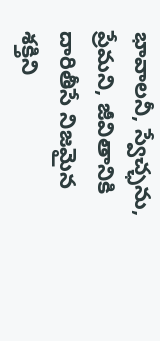భావాలనీ, స్వేచ్ఛను, ప్రేమని, జీవితానికి దారితీసే నిజమైన శక్తిని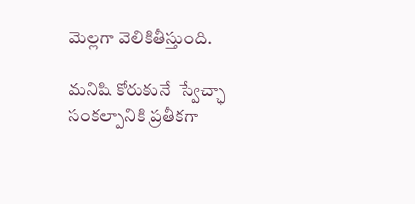మెల్లగా వెలికితీస్తుంది.

మనిషి కోరుకునే  స్వేచ్ఛా సంకల్పానికి ప్రతీకగా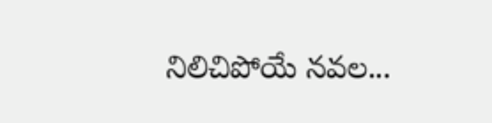నిలిచిపోయే నవల...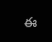ఈ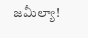జమీల్యా!